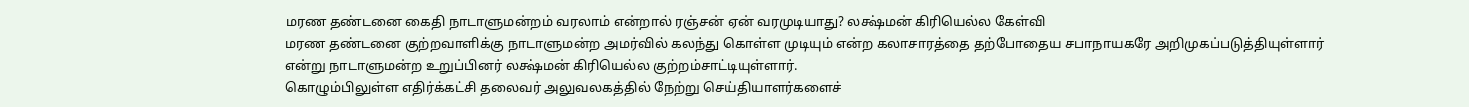மரண தண்டனை கைதி நாடாளுமன்றம் வரலாம் என்றால் ரஞ்சன் ஏன் வரமுடியாது? லக்ஷ்மன் கிரியெல்ல கேள்வி
மரண தண்டனை குற்றவாளிக்கு நாடாளுமன்ற அமர்வில் கலந்து கொள்ள முடியும் என்ற கலாசாரத்தை தற்போதைய சபாநாயகரே அறிமுகப்படுத்தியுள்ளார் என்று நாடாளுமன்ற உறுப்பினர் லக்ஷ்மன் கிரியெல்ல குற்றம்சாட்டியுள்ளார்.
கொழும்பிலுள்ள எதிர்க்கட்சி தலைவர் அலுவலகத்தில் நேற்று செய்தியாளர்களைச்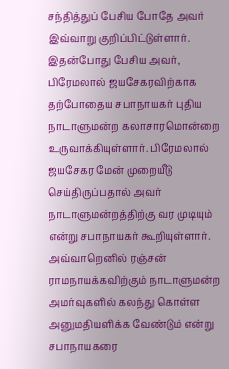சந்தித்துப் பேசிய போதே அவர் இவ்வாறு குறிப்பிட்டுள்ளார்.
இதன்போது பேசிய அவர், பிரேமலால் ஜயசேகரவிற்காக தற்போதைய சபாநாயகர் புதிய நாடாளுமன்ற கலாசாரமொன்றை உருவாக்கியுள்ளார். பிரேமலால் ஜயசேகர மேன் முறையீடு செய்திருப்பதால் அவர் நாடாளுமன்றத்திற்கு வர முடியும் என்று சபாநாயகர் கூறியுள்ளார்.
அவ்வாறெனில் ரஞ்சன் ராமநாயக்கவிற்கும் நாடாளுமன்ற அமர்வுகளில் கலந்து கொள்ள அனுமதியளிக்க வேண்டும் என்று சபாநாயகரை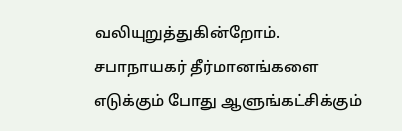வலியுறுத்துகின்றோம்.
சபாநாயகர் தீர்மானங்களை எடுக்கும் போது ஆளுங்கட்சிக்கும்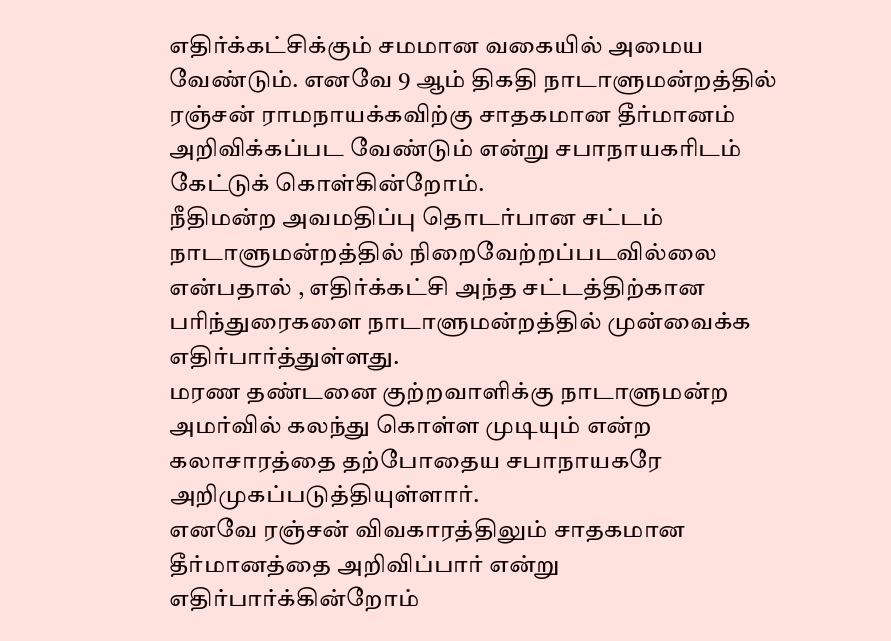எதிர்க்கட்சிக்கும் சமமான வகையில் அமைய வேண்டும். எனவே 9 ஆம் திகதி நாடாளுமன்றத்தில் ரஞ்சன் ராமநாயக்கவிற்கு சாதகமான தீர்மானம் அறிவிக்கப்பட வேண்டும் என்று சபாநாயகரிடம் கேட்டுக் கொள்கின்றோம்.
நீதிமன்ற அவமதிப்பு தொடர்பான சட்டம் நாடாளுமன்றத்தில் நிறைவேற்றப்படவில்லை என்பதால் , எதிர்க்கட்சி அந்த சட்டத்திற்கான பரிந்துரைகளை நாடாளுமன்றத்தில் முன்வைக்க எதிர்பார்த்துள்ளது.
மரண தண்டனை குற்றவாளிக்கு நாடாளுமன்ற அமர்வில் கலந்து கொள்ள முடியும் என்ற கலாசாரத்தை தற்போதைய சபாநாயகரே அறிமுகப்படுத்தியுள்ளார்.
எனவே ரஞ்சன் விவகாரத்திலும் சாதகமான தீர்மானத்தை அறிவிப்பார் என்று எதிர்பார்க்கின்றோம்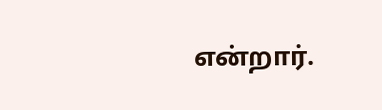என்றார்.